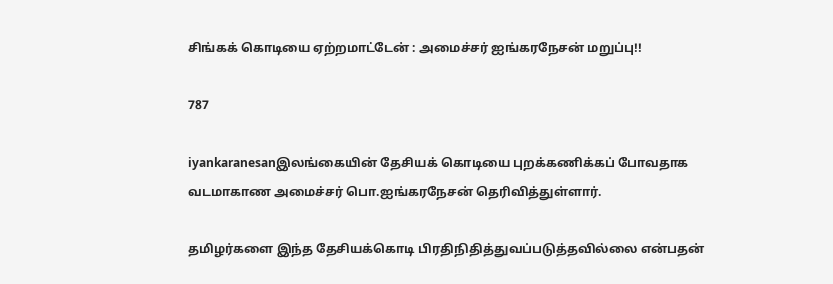சிங்கக் கொடியை ஏற்றமாட்டேன் : அமைச்சர் ஐங்கரநேசன் மறுப்பு!!

787

iyankaranesanஇலங்கையின் தேசியக் கொடியை புறக்கணிக்கப் போவதாக வடமாகாண அமைச்சர் பொ.ஐங்கரநேசன் தெரிவித்துள்ளார்.

தமிழர்களை இந்த தேசியக்கொடி பிரதிநிதித்துவப்படுத்தவில்லை என்பதன்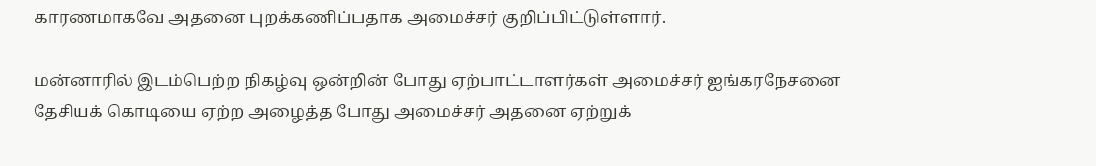காரணமாகவே அதனை புறக்கணிப்பதாக அமைச்சர் குறிப்பிட்டுள்ளார்.

மன்னாரில் இடம்பெற்ற நிகழ்வு ஒன்றின் போது ஏற்பாட்டாளர்கள் அமைச்சர் ஐங்கரநேசனை தேசியக் கொடியை ஏற்ற அழைத்த போது அமைச்சர் அதனை ஏற்றுக்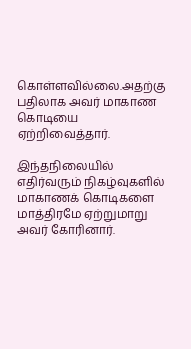கொள்ளவில்லை.அதற்கு பதிலாக அவர் மாகாண கொடியை ஏற்றிவைத்தார்.

இந்தநிலையில் எதிர்வரும் நிகழ்வுகளில் மாகாணக் கொடிகளை மாத்திரமே ஏற்றுமாறு அவர் கோரினார்.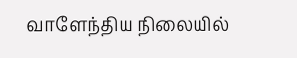வாளேந்திய நிலையில்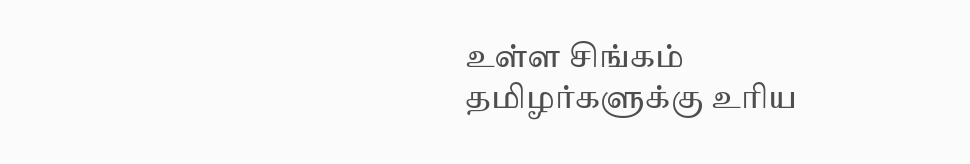உள்ள சிங்கம் தமிழர்களுக்கு உரிய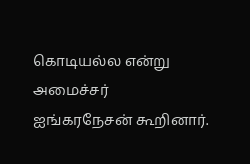கொடியல்ல என்று அமைச்சர் ஐங்கரநேசன் கூறினார்.